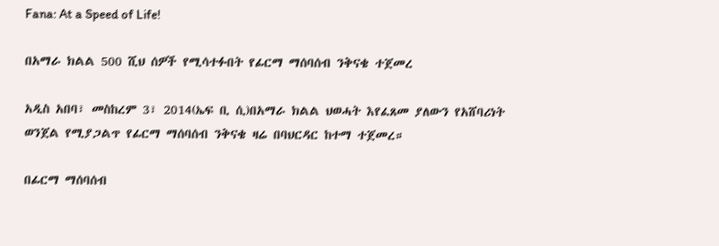Fana: At a Speed of Life!

በአማራ ክልል 500 ሺህ ሰዎች የሚሳተፉበት የፊርማ ማሰባሰብ ንቅናቄ ተጀመረ

አዲስ አበባ፣ መስከረም 3፣ 2014(ኤፍ ቢ ሲ)በአማራ ክልል ህወሓት እየፈጸመ ያለውን የአሸባሪነት ወንጀል የሚያጋልጥ የፊርማ ማሰባሰብ ንቅናቄ ዛሬ በባህርዳር ከተማ ተጀመረ።

በፊርማ ማሰባሰብ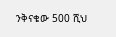ንቅናቄው 500 ሺህ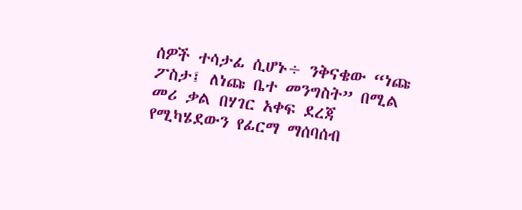ሰዎች ተሳታፊ ሲሆኑ÷ ንቅናቄው “ነጩ ፖስታ፤ ለነጩ ቤተ መንግስት” በሚል መሪ ቃል በሃገር አቀፍ ደረጃ የሚካሄደውን የፊርማ ማሰባሰብ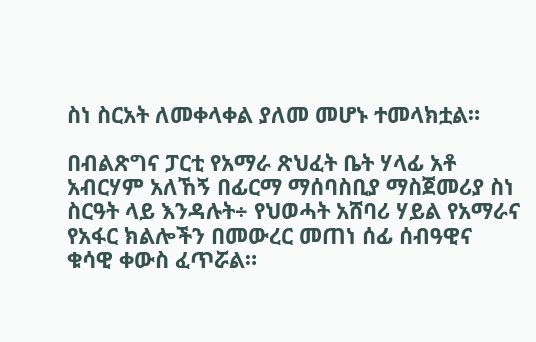ስነ ስርአት ለመቀላቀል ያለመ መሆኑ ተመላክቷል።

በብልጽግና ፓርቲ የአማራ ጽህፈት ቤት ሃላፊ አቶ አብርሃም አለኸኝ በፊርማ ማሰባስቢያ ማስጀመሪያ ስነ ስርዓት ላይ እንዳሉት÷ የህወሓት አሸባሪ ሃይል የአማራና የአፋር ክልሎችን በመውረር መጠነ ሰፊ ሰብዓዊና ቁሳዊ ቀውስ ፈጥሯል።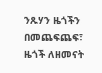ንጹሃን ዜጎችን በመጨፍጨፍ፣ ዜጎች ለዘመናት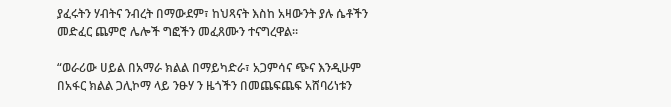ያፈሩትን ሃብትና ንብረት በማውደም፣ ከህጻናት እስከ አዛውንት ያሉ ሴቶችን መድፈር ጨምሮ ሌሎች ግፎችን መፈጸሙን ተናግረዋል።

“ወራሪው ሀይል በአማራ ክልል በማይካድራ፣ አጋምሳና ጭና እንዲሁም በአፋር ክልል ጋሊኮማ ላይ ንፁሃ ን ዜጎችን በመጨፍጨፍ አሸባሪነቱን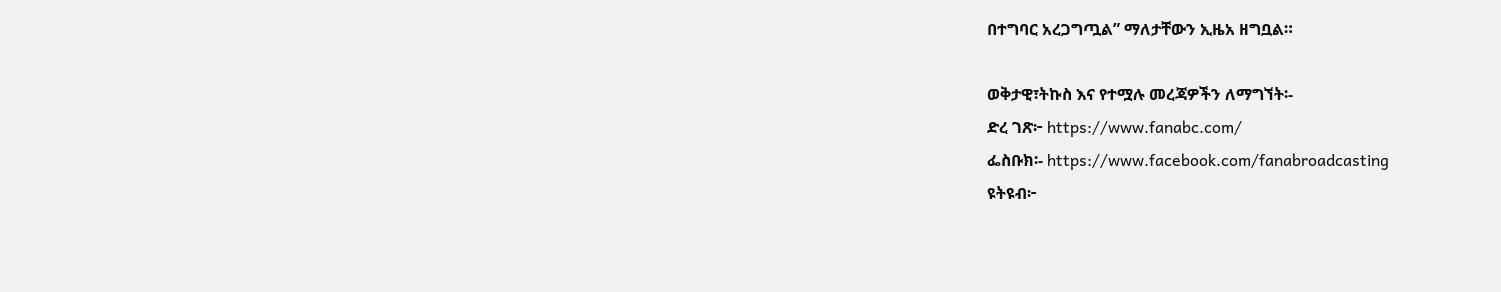በተግባር አረጋግጧል” ማለታቸውን ኢዜአ ዘግቧል።

ወቅታዊ፣ትኩስ እና የተሟሉ መረጃዎችን ለማግኘት፡-
ድረ ገጽ፦ https://www.fanabc.com/
ፌስቡክ፡- https://www.facebook.com/fanabroadcasting
ዩትዩብ፦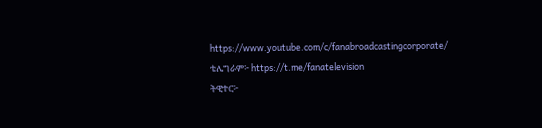https://www.youtube.com/c/fanabroadcastingcorporate/
ቴሌግራም፦ https://t.me/fanatelevision
ትዊተር፦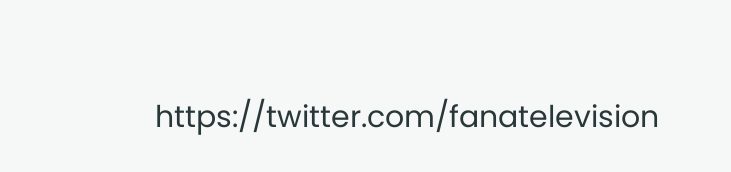https://twitter.com/fanatelevision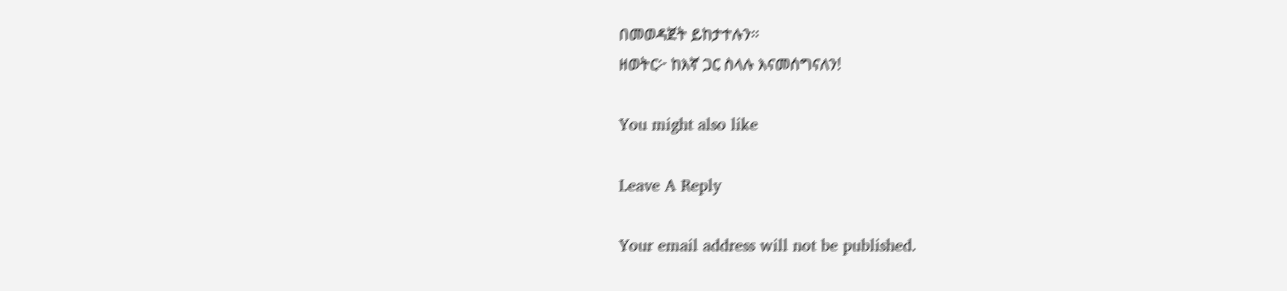በመወዳጀት ይከታተሉን፡፡
ዘወትር፦ ከእኛ ጋር ስላሉ እናመሰግናለን!

You might also like

Leave A Reply

Your email address will not be published.